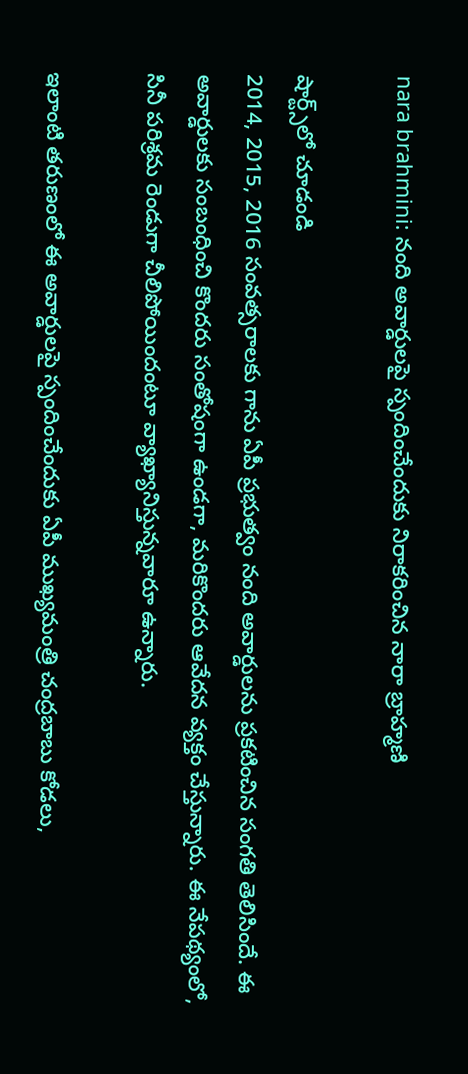nara brahmini: నంది అవార్డులపై స్పందించేందుకు నిరాకరించిన నారా బ్రాహ్మణి

షార్ట్స్‌లో చూడండి
2014, 2015, 2016 సంవత్సరాలకు గాను ఏపీ ప్రభుత్వం నంది అవార్డులను ప్రకటించిన సంగతి తెలిసిందే. ఈ అవార్డులకు సంబంధించి కొందరు సంతోషంగా ఉండగా, మరికొందరు ఆవేదన వ్యక్తం చేస్తున్నారు. ఈ నేపథ్యంలో, సినీ పరిశ్రమ రెండుగా చీలిపోయిందంటూ వ్యాఖ్యానిస్తున్నవారూ ఉన్నారు.

ఇలాంటి తరుణంలో ఈ అవార్డులపై స్పందించేందుకు ఏపీ ముఖ్యమంత్రి చంద్రబాబు కోడలు,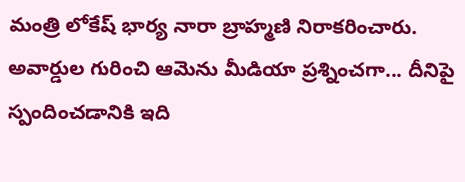మంత్రి లోకేష్ భార్య నారా బ్రాహ్మణి నిరాకరించారు. అవార్డుల గురించి ఆమెను మీడియా ప్రశ్నించగా... దీనిపై స్పందించడానికి ఇది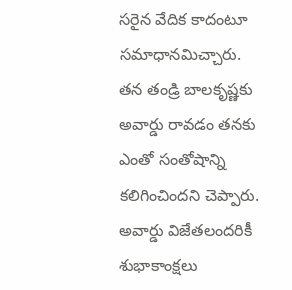సరైన వేదిక కాదంటూ సమాధానమిచ్చారు. తన తండ్రి బాలకృష్ణకు అవార్డు రావడం తనకు ఎంతో సంతోషాన్ని కలిగించిందని చెప్పారు. అవార్డు విజేతలందరికీ శుభాకాంక్షలు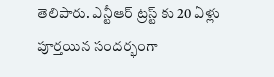తెలిపారు. ఎన్టీఆర్ ట్రస్ట్ కు 20 ఏళ్లు పూర్తయిన సందర్భంగా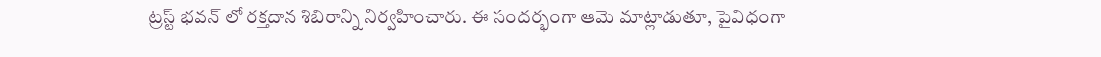ట్రస్ట్ భవన్ లో రక్తదాన శిబిరాన్ని నిర్వహించారు. ఈ సందర్భంగా ఆమె మాట్లాడుతూ, పైవిధంగా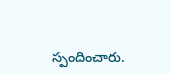స్పందించారు.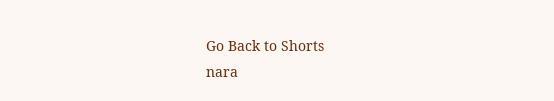Go Back to Shorts
nara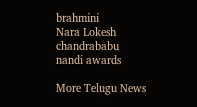brahmini
Nara Lokesh
chandrababu
nandi awards

More Telugu News